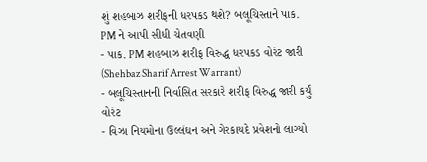શું શહબાઝ શરીફની ધરપકડ થશે? બલૂચિસ્તાને પાક. PM ને આપી સીધી ચેતવણી
- પાક. PM શહબાઝ શરીફ વિરુદ્ધ ધરપકડ વોરંટ જારી (Shehbaz Sharif Arrest Warrant)
- બલૂચિસ્તાનની નિર્વાસિત સરકારે શરીફ વિરુદ્ધ જારી કર્યું વોરંટ
- વિઝા નિયમોના ઉલ્લંઘન અને ગેરકાયદે પ્રવેશનો લાગ્યો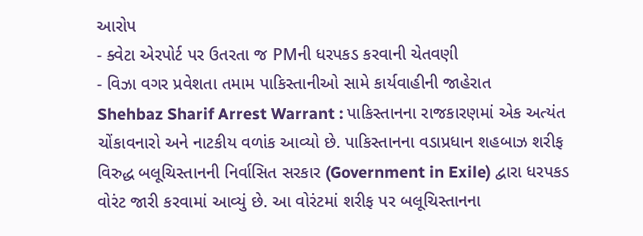આરોપ
- ક્વેટા એરપોર્ટ પર ઉતરતા જ PMની ધરપકડ કરવાની ચેતવણી
- વિઝા વગર પ્રવેશતા તમામ પાકિસ્તાનીઓ સામે કાર્યવાહીની જાહેરાત
Shehbaz Sharif Arrest Warrant : પાકિસ્તાનના રાજકારણમાં એક અત્યંત ચોંકાવનારો અને નાટકીય વળાંક આવ્યો છે. પાકિસ્તાનના વડાપ્રધાન શહબાઝ શરીફ વિરુદ્ધ બલૂચિસ્તાનની નિર્વાસિત સરકાર (Government in Exile) દ્વારા ધરપકડ વોરંટ જારી કરવામાં આવ્યું છે. આ વોરંટમાં શરીફ પર બલૂચિસ્તાનના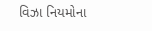વિઝા નિયમોના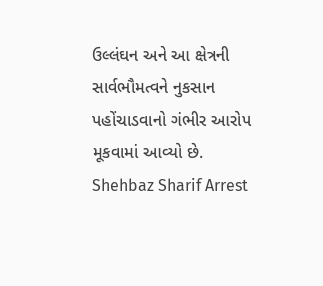ઉલ્લંઘન અને આ ક્ષેત્રની સાર્વભૌમત્વને નુકસાન પહોંચાડવાનો ગંભીર આરોપ મૂકવામાં આવ્યો છે.
Shehbaz Sharif Arrest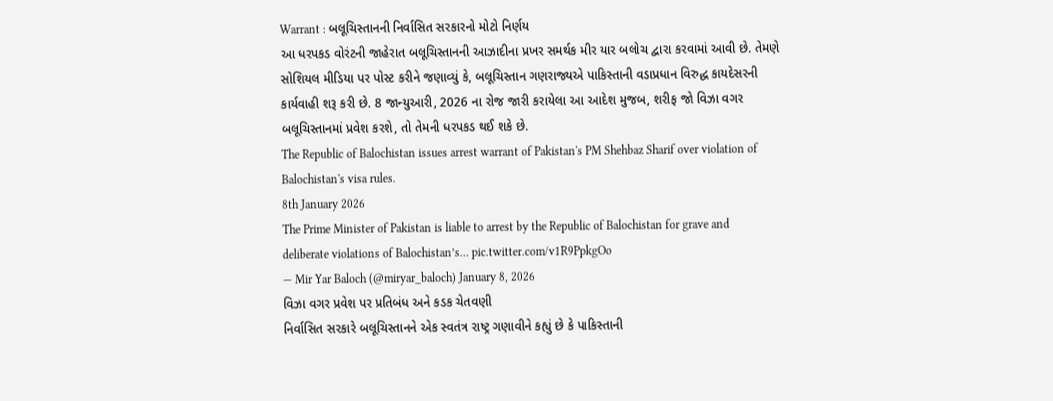Warrant : બલૂચિસ્તાનની નિર્વાસિત સરકારનો મોટો નિર્ણય
આ ધરપકડ વોરંટની જાહેરાત બલૂચિસ્તાનની આઝાદીના પ્રખર સમર્થક મીર યાર બલોચ દ્વારા કરવામાં આવી છે. તેમણે સોશિયલ મીડિયા પર પોસ્ટ કરીને જણાવ્યું કે, બલૂચિસ્તાન ગણરાજ્યએ પાકિસ્તાની વડાપ્રધાન વિરુદ્ધ કાયદેસરની કાર્યવાહી શરૂ કરી છે. 8 જાન્યુઆરી, 2026 ના રોજ જારી કરાયેલા આ આદેશ મુજબ, શરીફ જો વિઝા વગર બલૂચિસ્તાનમાં પ્રવેશ કરશે, તો તેમની ધરપકડ થઈ શકે છે.
The Republic of Balochistan issues arrest warrant of Pakistan's PM Shehbaz Sharif over violation of Balochistan's visa rules.
8th January 2026
The Prime Minister of Pakistan is liable to arrest by the Republic of Balochistan for grave and deliberate violations of Balochistan’s… pic.twitter.com/v1R9PpkgOo
— Mir Yar Baloch (@miryar_baloch) January 8, 2026
વિઝા વગર પ્રવેશ પર પ્રતિબંધ અને કડક ચેતવણી
નિર્વાસિત સરકારે બલૂચિસ્તાનને એક સ્વતંત્ર રાષ્ટ્ર ગણાવીને કહ્યું છે કે પાકિસ્તાની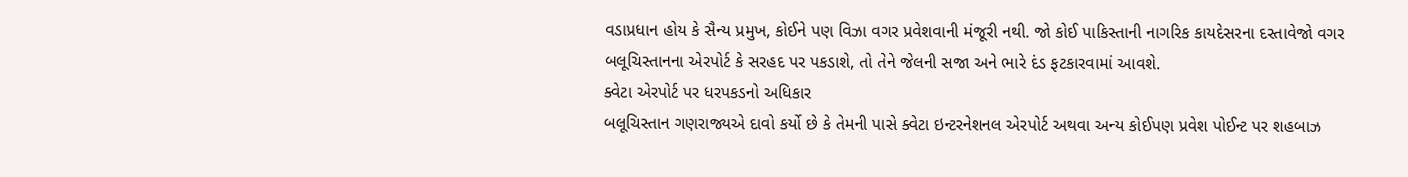વડાપ્રધાન હોય કે સૈન્ય પ્રમુખ, કોઈને પણ વિઝા વગર પ્રવેશવાની મંજૂરી નથી. જો કોઈ પાકિસ્તાની નાગરિક કાયદેસરના દસ્તાવેજો વગર બલૂચિસ્તાનના એરપોર્ટ કે સરહદ પર પકડાશે, તો તેને જેલની સજા અને ભારે દંડ ફટકારવામાં આવશે.
ક્વેટા એરપોર્ટ પર ધરપકડનો અધિકાર
બલૂચિસ્તાન ગણરાજ્યએ દાવો કર્યો છે કે તેમની પાસે ક્વેટા ઇન્ટરનેશનલ એરપોર્ટ અથવા અન્ય કોઈપણ પ્રવેશ પોઈન્ટ પર શહબાઝ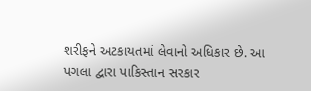શરીફને અટકાયતમાં લેવાનો અધિકાર છે. આ પગલા દ્વારા પાકિસ્તાન સરકાર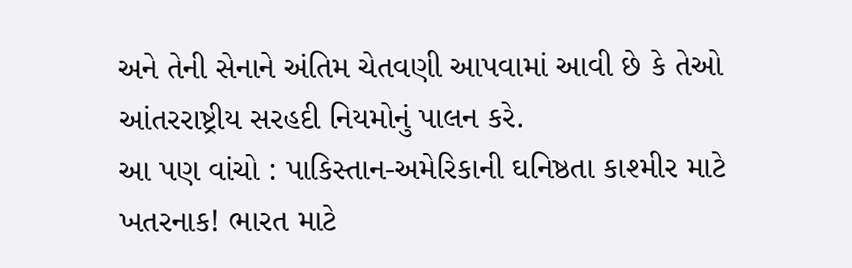અને તેની સેનાને અંતિમ ચેતવણી આપવામાં આવી છે કે તેઓ આંતરરાષ્ટ્રીય સરહદી નિયમોનું પાલન કરે.
આ પણ વાંચો : પાકિસ્તાન-અમેરિકાની ઘનિષ્ઠતા કાશ્મીર માટે ખતરનાક! ભારત માટે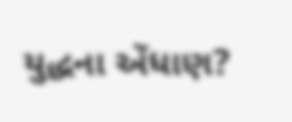યુદ્ધના એંધાણ?